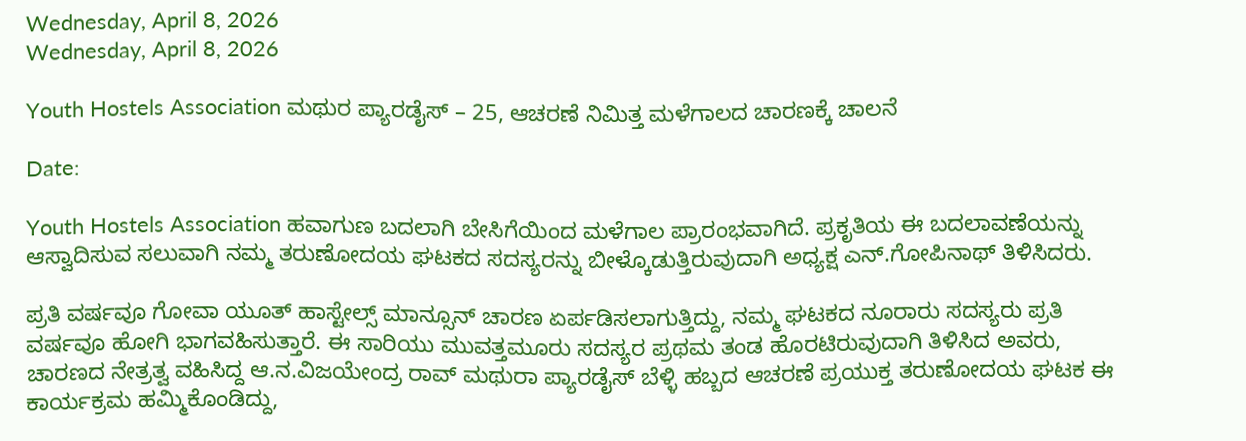Wednesday, April 8, 2026
Wednesday, April 8, 2026

Youth Hostels Association ಮಥುರ ಪ್ಯಾರಡೈಸ್ – 25, ಆಚರಣೆ ನಿಮಿತ್ತ ಮಳೆಗಾಲದ ಚಾರಣಕ್ಕೆ ಚಾಲನೆ

Date:

Youth Hostels Association ಹವಾಗುಣ ಬದಲಾಗಿ ಬೇಸಿಗೆಯಿಂದ ಮಳೆಗಾಲ ಪ್ರಾರಂಭವಾಗಿದೆ. ಪ್ರಕೃತಿಯ ಈ ಬದಲಾವಣೆಯನ್ನು ಆಸ್ವಾದಿಸುವ ಸಲುವಾಗಿ ನಮ್ಮ ತರುಣೋದಯ ಘಟಕದ ಸದಸ್ಯರನ್ನು ಬೀಳ್ಕೊಡುತ್ತಿರುವುದಾಗಿ ಅಧ್ಯಕ್ಷ ಎನ್.ಗೋಪಿನಾಥ್ ತಿಳಿಸಿದರು.

ಪ್ರತಿ ವರ್ಷವೂ ಗೋವಾ ಯೂತ್ ಹಾಸ್ಟೇಲ್ಸ್ ಮಾನ್ಸೂನ್ ಚಾರಣ ಏರ್ಪಡಿಸಲಾಗುತ್ತಿದ್ದು, ನಮ್ಮ ಘಟಕದ ನೂರಾರು ಸದಸ್ಯರು ಪ್ರತಿ ವರ್ಷವೂ ಹೋಗಿ ಭಾಗವಹಿಸುತ್ತಾರೆ. ಈ ಸಾರಿಯು ಮುವತ್ತಮೂರು ಸದಸ್ಯರ ಪ್ರಥಮ ತಂಡ ಹೊರಟಿರುವುದಾಗಿ ತಿಳಿಸಿದ ಅವರು, ಚಾರಣದ ನೇತ್ರತ್ವ ವಹಿಸಿದ್ದ ಆ.ನ.ವಿಜಯೇಂದ್ರ ರಾವ್ ಮಥುರಾ ಪ್ಯಾರಡೈಸ್ ಬೆಳ್ಳಿ ಹಬ್ಬದ ಆಚರಣೆ ಪ್ರಯುಕ್ತ ತರುಣೋದಯ ಘಟಕ ಈ ಕಾರ್ಯಕ್ರಮ ಹಮ್ಮಿಕೊಂಡಿದ್ದು,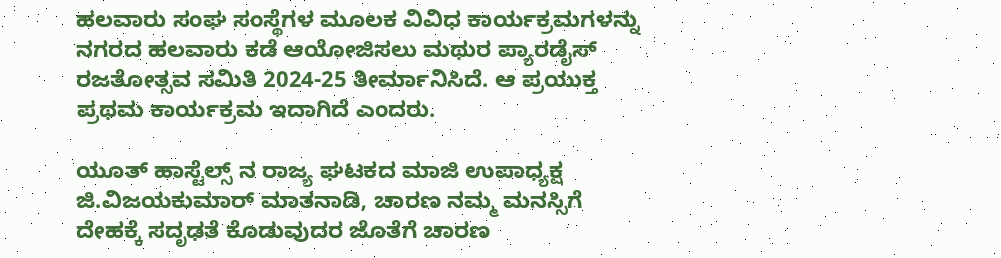ಹಲವಾರು ಸಂಘ ಸಂಸ್ಥೆಗಳ ಮೂಲಕ ವಿವಿಧ ಕಾರ್ಯಕ್ರಮಗಳನ್ನು ನಗರದ ಹಲವಾರು ಕಡೆ ಆಯೋಜಿಸಲು ಮಥುರ ಪ್ಯಾರಡೈಸ್ ರಜತೋತ್ಸವ ಸಮಿತಿ 2024-25 ತೀರ್ಮಾನಿಸಿದೆ. ಆ ಪ್ರಯುಕ್ತ ಪ್ರಥಮ ಕಾರ್ಯಕ್ರಮ ಇದಾಗಿದೆ ಎಂದರು.

ಯೂತ್ ಹಾಸ್ಟೆಲ್ಸ್ ನ ರಾಜ್ಯ ಘಟಕದ ಮಾಜಿ ಉಪಾಧ್ಯಕ್ಷ ಜಿ.ವಿಜಯಕುಮಾರ್ ಮಾತನಾಡಿ, ಚಾರಣ ನಮ್ಮ ಮನಸ್ಸಿಗೆ ದೇಹಕ್ಕೆ ಸದೃಢತೆ ಕೊಡುವುದರ ಜೊತೆಗೆ ಚಾರಣ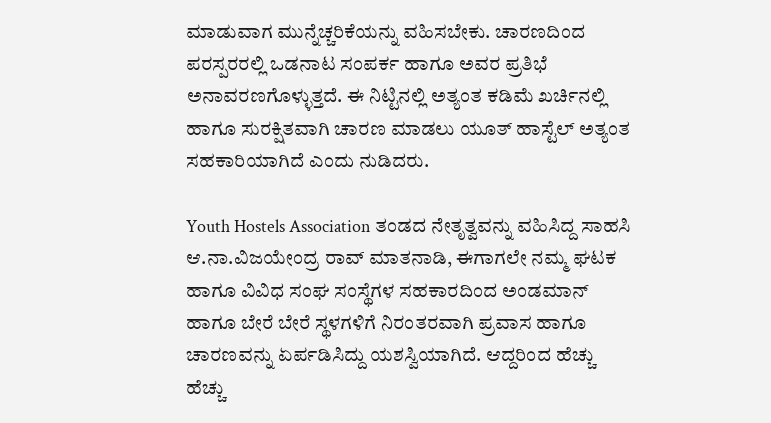ಮಾಡುವಾಗ ಮುನ್ನೆಚ್ಚರಿಕೆಯನ್ನು ವಹಿಸಬೇಕು. ಚಾರಣದಿಂದ ಪರಸ್ಪರರಲ್ಲಿ ಒಡನಾಟ ಸಂಪರ್ಕ ಹಾಗೂ ಅವರ ಪ್ರತಿಭೆ ಅನಾವರಣಗೊಳ್ಳುತ್ತದೆ. ಈ ನಿಟ್ಟಿನಲ್ಲಿ ಅತ್ಯಂತ ಕಡಿಮೆ ಖರ್ಚಿನಲ್ಲಿ ಹಾಗೂ ಸುರಕ್ಷಿತವಾಗಿ ಚಾರಣ ಮಾಡಲು ಯೂತ್ ಹಾಸ್ಟೆಲ್ ಅತ್ಯಂತ ಸಹಕಾರಿಯಾಗಿದೆ ಎಂದು ನುಡಿದರು.

Youth Hostels Association ತಂಡದ ನೇತೃತ್ವವನ್ನು ವಹಿಸಿದ್ದ ಸಾಹಸಿ ಆ.ನಾ.ವಿಜಯೇಂದ್ರ ರಾವ್ ಮಾತನಾಡಿ, ಈಗಾಗಲೇ ನಮ್ಮ ಘಟಕ ಹಾಗೂ ವಿವಿಧ ಸಂಘ ಸಂಸ್ಥೆಗಳ ಸಹಕಾರದಿಂದ ಅಂಡಮಾನ್ ಹಾಗೂ ಬೇರೆ ಬೇರೆ ಸ್ಥಳಗಳಿಗೆ ನಿರಂತರವಾಗಿ ಪ್ರವಾಸ ಹಾಗೂ ಚಾರಣವನ್ನು ಏರ್ಪಡಿಸಿದ್ದು ಯಶಸ್ವಿಯಾಗಿದೆ. ಆದ್ದರಿಂದ ಹೆಚ್ಚು ಹೆಚ್ಚು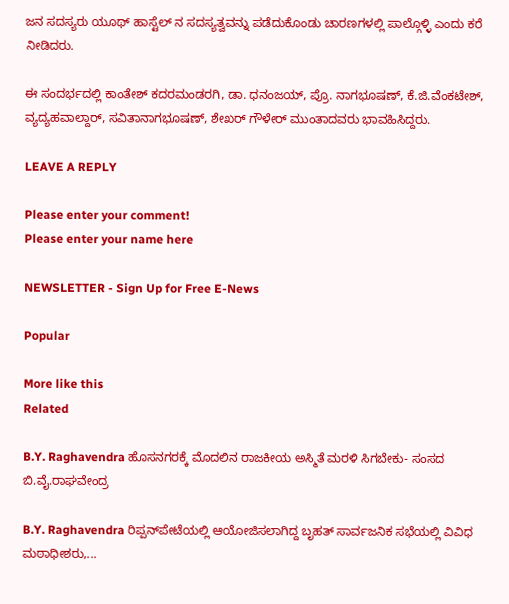ಜನ ಸದಸ್ಯರು ಯೂಥ್ ಹಾಸ್ಟೆಲ್ ನ ಸದಸ್ಯತ್ವವನ್ನು ಪಡೆದುಕೊಂಡು ಚಾರಣಗಳಲ್ಲಿ ಪಾಲ್ಗೊಳ್ಳಿ ಎಂದು ಕರೆ ನೀಡಿದರು.

ಈ ಸಂದರ್ಭದಲ್ಲಿ ಕಾಂತೇಶ್ ಕದರಮಂಡರಗಿ, ಡಾ. ಧನಂಜಯ್, ಪ್ರೊ. ನಾಗಭೂಷಣ್, ಕೆ.ಜಿ.ವೆಂಕಟೇಶ್, ವ್ಯದ್ಯಹವಾಲ್ದಾರ್, ಸವಿತಾನಾಗಭೂಷಣ್, ಶೇಖರ್ ಗೌಳೇರ್ ಮುಂತಾದವರು ಭಾವಹಿಸಿದ್ದರು.

LEAVE A REPLY

Please enter your comment!
Please enter your name here

NEWSLETTER - Sign Up for Free E-News

Popular

More like this
Related

B.Y. Raghavendra ಹೊಸನಗರಕ್ಕೆ ಮೊದಲಿನ ರಾಜಕೀಯ ಅಸ್ಮಿತೆ ಮರಳಿ ಸಿಗಬೇಕು- ಸಂಸದ ಬಿ.ವೈ.ರಾಘವೇಂದ್ರ

B.Y. Raghavendra ರಿಪ್ಪನ್‌ಪೇಟೆಯಲ್ಲಿ ಆಯೋಜಿಸಲಾಗಿದ್ದ ಬೃಹತ್ ಸಾರ್ವಜನಿಕ ಸಭೆಯಲ್ಲಿ ವಿವಿಧ ಮಠಾಧೀಶರು,...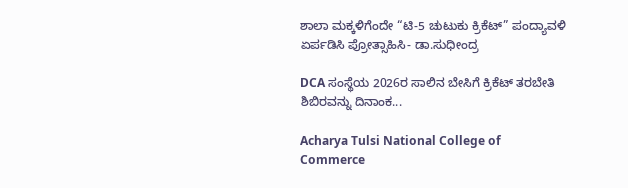ಶಾಲಾ ಮಕ್ಕಳಿಗೆಂದೇ “ಟಿ-5 ಚುಟುಕು ಕ್ರಿಕೆಟ್” ಪಂದ್ಯಾವಳಿ ಏರ್ಪಡಿಸಿ ಪ್ರೋತ್ಸಾಹಿಸಿ- ಡಾ.ಸುಧೀಂದ್ರ

DCA ಸಂಸ್ಥೆಯ 2026ರ ಸಾಲಿನ ಬೇಸಿಗೆ ಕ್ರಿಕೆಟ್ ತರಬೇತಿ ಶಿಬಿರವನ್ನು ದಿನಾಂಕ...

Acharya Tulsi National College of Commerce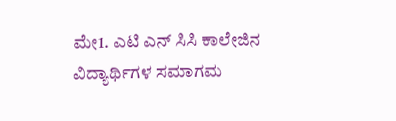ಮೇ1. ಎಟಿ ಎನ್ ಸಿಸಿ ಕಾಲೇಜಿನ ವಿದ್ಯಾರ್ಥಿಗಳ ಸಮಾಗಮ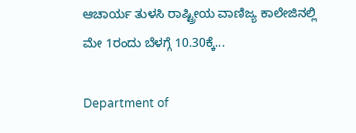ಆಚಾರ್ಯ ತುಳಸಿ ರಾಷ್ಟ್ರೀಯ ವಾಣಿಜ್ಯ ಕಾಲೇಜಿನಲ್ಲಿ ಮೇ 1ರಂದು ಬೆಳಗ್ಗೆ 10.30ಕ್ಕೆ...

Department of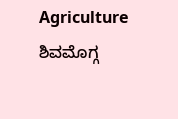Agriculture ಶಿವಮೊಗ್ಗ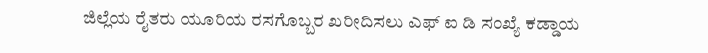ಜಿಲ್ಲೆಯ ರೈತರು ಯೂರಿಯ ರಸಗೊಬ್ಬರ ಖರೀದಿಸಲು ಎಫ್ ಐ ಡಿ ಸಂಖ್ಯೆ ಕಡ್ಡಾಯ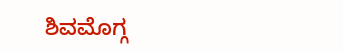ಶಿವಮೊಗ್ಗ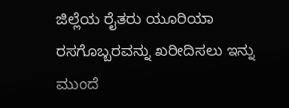ಜಿಲ್ಲೆಯ ರೈತರು ಯೂರಿಯಾ ರಸಗೊಬ್ಬರವನ್ನು ಖರೀದಿಸಲು ಇನ್ನು ಮುಂದೆ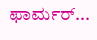ಫಾರ್ಮರ್...